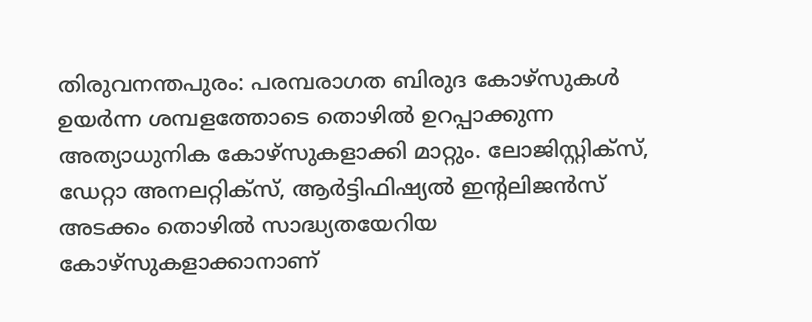തിരുവനന്തപുരം: പരമ്പരാഗത ബിരുദ കോഴ്സുകൾ ഉയർന്ന ശമ്പളത്തോടെ തൊഴിൽ ഉറപ്പാക്കുന്ന അത്യാധുനിക കോഴ്സുകളാക്കി മാറ്റും. ലോജിസ്റ്റിക്സ്, ഡേറ്റാ അനലറ്റിക്സ്, ആർട്ടിഫിഷ്യൽ ഇന്റലിജൻസ് അടക്കം തൊഴിൽ സാദ്ധ്യതയേറിയ കോഴ്സുകളാക്കാനാണ്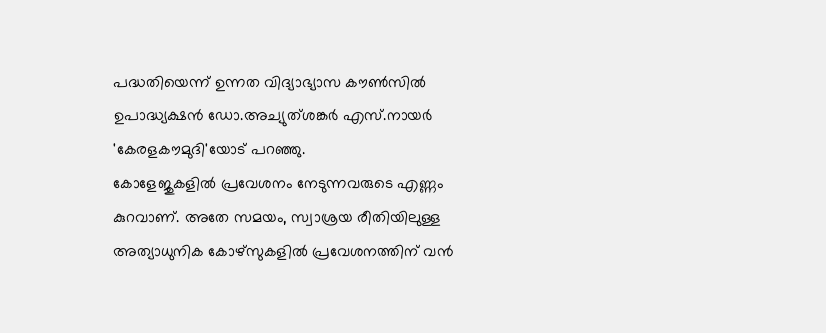പദ്ധതിയെന്ന് ഉന്നത വിദ്യാഭ്യാസ കൗൺസിൽ ഉപാദ്ധ്യക്ഷൻ ഡോ.അച്യുത്ശങ്കർ എസ്.നായർ 'കേരളകൗമുദി'യോട് പറഞ്ഞു.
കോളേജുകളിൽ പ്രവേശനം നേടുന്നവരുടെ എണ്ണം കുറവാണ്. അതേ സമയം, സ്വാശ്രയ രീതിയിലുള്ള അത്യാധുനിക കോഴ്സുകളിൽ പ്രവേശനത്തിന് വൻ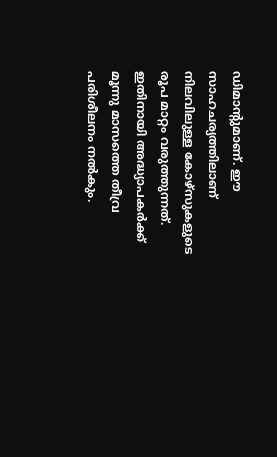ഡിമാന്റുമാണ്. ഈ സാഹചര്യത്തിലാണ് നിലവിലുള്ള കോഴ്സുകളുടെ രൂപ മാറ്റം വരുത്തുന്നത്. ഇതിനായി അദ്ധ്യാപകർക്ക് മൂന്നു മാസത്തെ തീവ്ര പരിശീലനം നൽകും.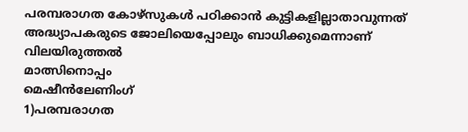പരമ്പരാഗത കോഴ്സുകൾ പഠിക്കാൻ കുട്ടികളില്ലാതാവുന്നത് അദ്ധ്യാപകരുടെ ജോലിയെപ്പോലും ബാധിക്കുമെന്നാണ് വിലയിരുത്തൽ
മാത്സിനൊപ്പം
മെഷീൻലേണിംഗ്
1)പരമ്പരാഗത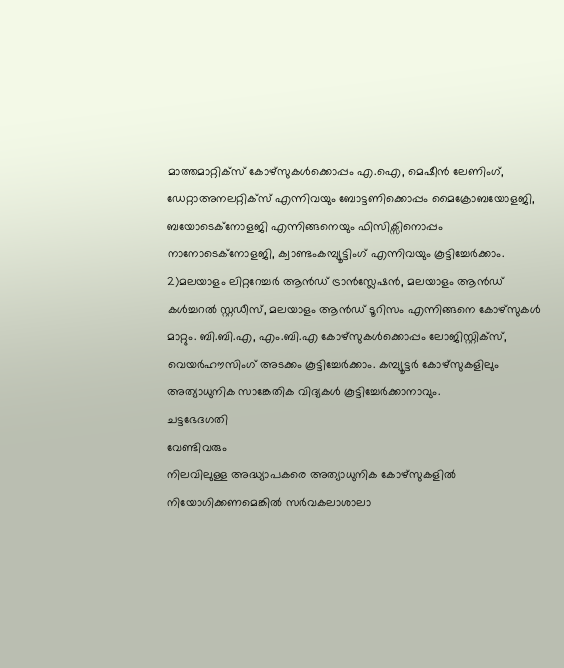മാത്തമാറ്റിക്സ് കോഴ്സുകൾക്കൊപ്പം എ.ഐ, മെഷീൻ ലേണിംഗ്, ഡേറ്റാഅനലറ്റിക്സ് എന്നിവയും ബോട്ടണിക്കൊപ്പം മൈക്രോബയോളജി, ബയോടെക്നോളജി എന്നിങ്ങനെയും ഫിസിക്സിനൊപ്പം നാനോടെക്നോളജി, ക്വാണ്ടംകമ്പ്യൂട്ടിംഗ് എന്നിവയും കൂട്ടിച്ചേർക്കാം.
2)മലയാളം ലിറ്ററേച്ചർ ആൻഡ് ട്രാൻസ്ലേഷൻ, മലയാളം ആൻഡ് കൾച്ചറൽ സ്റ്റഡീസ്, മലയാളം ആൻഡ് ടൂറിസം എന്നിങ്ങനെ കോഴ്സുകൾ മാറ്റും. ബി.ബി.എ, എം.ബി.എ കോഴ്സുകൾക്കൊപ്പം ലോജിസ്റ്റിക്സ്, വെയർഹൗസിംഗ് അടക്കം കൂട്ടിച്ചേർക്കാം. കമ്പ്യൂട്ടർ കോഴ്സുകളിലും അത്യാധുനിക സാങ്കേതിക വിദ്യകൾ കൂട്ടിച്ചേർക്കാനാവും.
ചട്ടഭേദഗതി
വേണ്ടിവരും
നിലവിലുള്ള അദ്ധ്യാപകരെ അത്യാധുനിക കോഴ്സുകളിൽ നിയോഗിക്കണമെങ്കിൽ സർവകലാശാലാ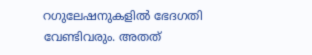റഗുലേഷനുകളിൽ ഭേദഗതി വേണ്ടിവരും. അതത്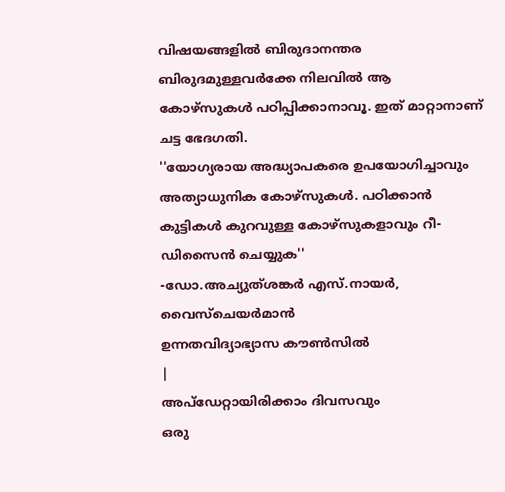വിഷയങ്ങളിൽ ബിരുദാനന്തര ബിരുദമുള്ളവർക്കേ നിലവിൽ ആ കോഴ്സുകൾ പഠിപ്പിക്കാനാവൂ. ഇത് മാറ്റാനാണ് ചട്ട ഭേദഗതി.
''യോഗ്യരായ അദ്ധ്യാപകരെ ഉപയോഗിച്ചാവും അത്യാധുനിക കോഴ്സുകൾ. പഠിക്കാൻ കുട്ടികൾ കുറവുള്ള കോഴ്സുകളാവും റീ-ഡിസൈൻ ചെയ്യുക''
-ഡോ.അച്യുത്ശങ്കർ എസ്.നായർ,
വൈസ്ചെയർമാൻ
ഉന്നതവിദ്യാഭ്യാസ കൗൺസിൽ
|
അപ്ഡേറ്റായിരിക്കാം ദിവസവും
ഒരു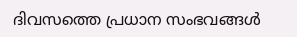ദിവസത്തെ പ്രധാന സംഭവങ്ങൾ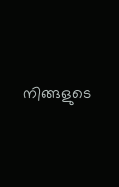നിങ്ങളുടെ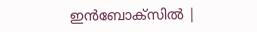ഇൻബോക്സിൽ |